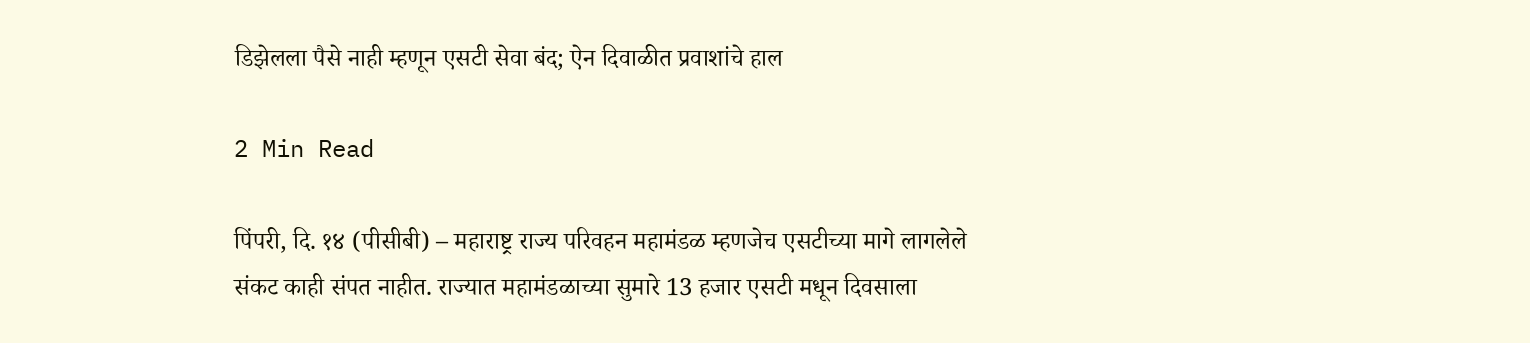डिझेलला पैसे नाही म्हणून एसटी सेवा बंद; ऐन दिवाळीत प्रवाशांचे हाल

2 Min Read

पिंपरी, दि. १४ (पीसीबी) – महाराष्ट्र राज्य परिवहन महामंडळ म्हणजेच एसटीच्या मागे लागलेले संकट काही संपत नाहीत. राज्यात महामंडळाच्या सुमारे 13 हजार एसटी मधून दिवसाला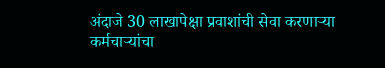अंदाजे 30 लाखापेक्षा प्रवाशांची सेवा करणाऱ्या कर्मचाऱ्यांचा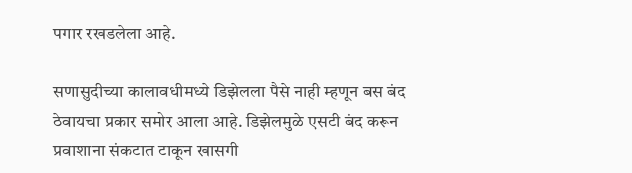पगार रखडलेला आहे.

सणासुदीच्या कालावधीमध्ये डिझेलला पैसे नाही म्हणून बस बंद ठेवायचा प्रकार समोर आला आहे. डिझेलमुळे एसटी बंद करून प्रवाशाना संकटात टाकून खासगी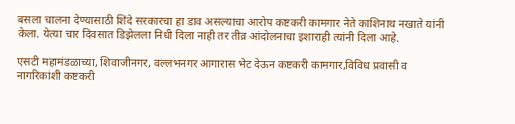बसला चालना देण्यासाठी शिंदे सरकारचा हा डाव असल्याचा आरोप कष्टकरी कामगार नेते काशिनाथ नखाते यांनी केला. येत्या चार दिवसात डिझेलला निधी दिला नाही तर तीव्र आंदोलनाचा इशाराही त्यांनी दिला आहे.

एसटी महामंडळाच्या, शिवाजीनगर, वल्लभनगर आगारास भेट देऊन कष्टकरी कामगार,विविध प्रवासी व नागरिकांशी कष्टकरी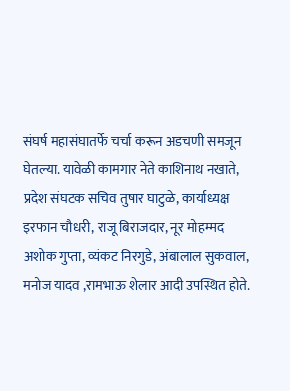संघर्ष महासंघातर्फे चर्चा करून अडचणी समजून घेतल्या. यावेळी कामगार नेते काशिनाथ नखाते, प्रदेश संघटक सचिव तुषार घाटुळे, कार्याध्यक्ष इरफान चौधरी, राजू बिराजदार, नूर मोहम्मद अशोक गुप्ता, व्यंकट निरगुडे, अंबालाल सुकवाल, मनोज यादव ,रामभाऊ शेलार आदी उपस्थित होते.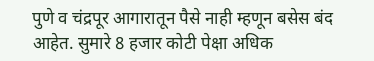पुणे व चंद्रपूर आगारातून पैसे नाही म्हणून बसेस बंद आहेत. सुमारे 8 हजार कोटी पेक्षा अधिक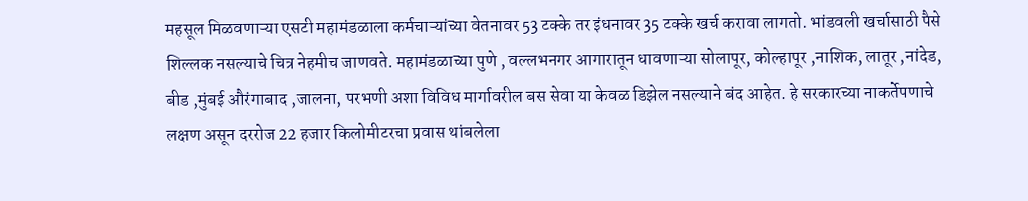महसूल मिळवणाऱ्या एसटी महामंडळाला कर्मचाऱ्यांच्या वेतनावर 53 टक्के तर इंधनावर 35 टक्के खर्च करावा लागतो. भांडवली खर्चासाठी पैसे शिल्लक नसल्याचे चित्र नेहमीच जाणवते. महामंडळाच्या पुणे , वल्लभनगर आगारातून धावणाऱ्या सोलापूर, कोल्हापूर ,नाशिक, लातूर ,नांदेड, बीड ,मुंबई औरंगाबाद ,जालना, परभणी अशा विविध मार्गावरील बस सेवा या केवळ डिझेल नसल्याने बंद आहेत. हे सरकारच्या नाकर्तेपणाचे लक्षण असून दररोज 22 हजार किलोमीटरचा प्रवास थांबलेला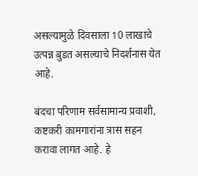असल्यामुळे दिवसाला 10 लाखाचे उत्पन्न बुडत असल्याचे निदर्शनास येत आहे.

बंदचा परिणाम सर्वसामान्य प्रवाशी, कष्टकरी कामगारांना त्रास सहन करावा लागत आहे. हे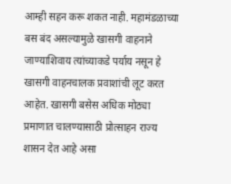आम्ही सहन करू शकत नाही. महामंडळाच्या बस बंद असल्यामुळे खासगी वाहनाने जाण्याशिवाय त्यांच्याकडे पर्याय नसून हे खासगी वाहनचालक प्रवाशांची लूट करत आहेत. खासगी बसेस अधिक मोठ्या प्रमाणात चालण्यासाठी प्रोत्साहन राज्य शासन देत आहे असा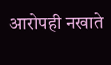आरोपही नखाते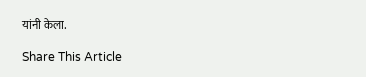यांनी केला.

Share This Article